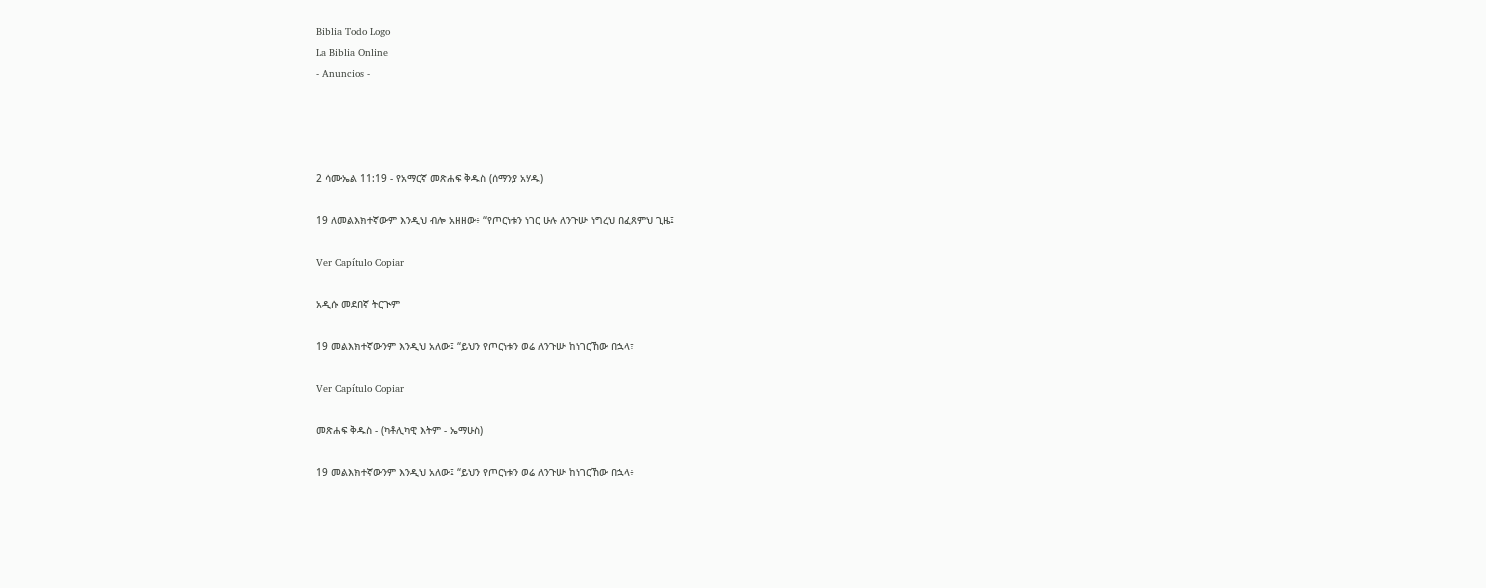Biblia Todo Logo
La Biblia Online
- Anuncios -




2 ሳሙኤል 11:19 - የአማርኛ መጽሐፍ ቅዱስ (ሰማንያ አሃዱ)

19 ለመልእክተኛውም እንዲህ ብሎ አዘዘው፥ “የጦርነቱን ነገር ሁሉ ለንጉሡ ነግረህ በፈጸምህ ጊዜ፤

Ver Capítulo Copiar

አዲሱ መደበኛ ትርጒም

19 መልእክተኛውንም እንዲህ አለው፤ “ይህን የጦርነቱን ወሬ ለንጉሡ ከነገርኸው በኋላ፣

Ver Capítulo Copiar

መጽሐፍ ቅዱስ - (ካቶሊካዊ እትም - ኤማሁስ)

19 መልእክተኛውንም እንዲህ አለው፤ “ይህን የጦርነቱን ወሬ ለንጉሡ ከነገርኸው በኋላ፥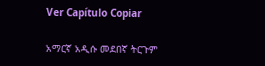Ver Capítulo Copiar

አማርኛ አዲሱ መደበኛ ትርጉም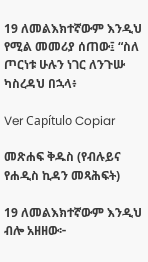19 ለመልእክተኛውም እንዲህ የሚል መመሪያ ሰጠው፤ “ስለ ጦርነቱ ሁሉን ነገር ለንጉሡ ካስረዳህ በኋላ፥

Ver Capítulo Copiar

መጽሐፍ ቅዱስ (የብሉይና የሐዲስ ኪዳን መጻሕፍት)

19 ለመልእክተኛውም እንዲህ ብሎ አዘዘው፦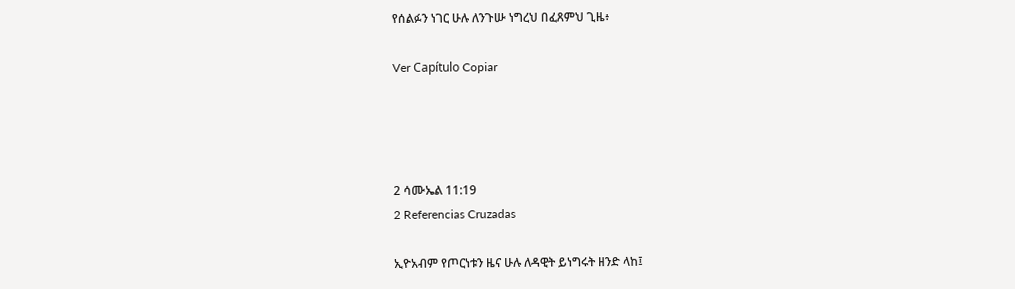የሰልፉን ነገር ሁሉ ለንጉሡ ነግረህ በፈጸምህ ጊዜ፥

Ver Capítulo Copiar




2 ሳሙኤል 11:19
2 Referencias Cruzadas

ኢዮአብም የጦርነቱን ዜና ሁሉ ለዳዊት ይነግሩት ዘንድ ላከ፤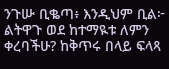ንጉሡ ቢቈጣ፥ እንዲህም ቢል፦ ልትዋጉ ወደ ከተማዪቱ ለምን ቀረባችሁ? ከቅጥሩ በላይ ፍላጻ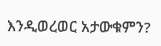እንዲወረወር አታውቁምን?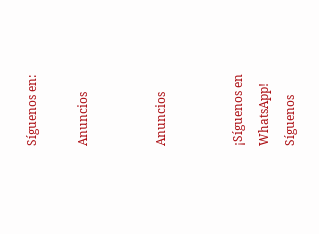Síguenos en:

Anuncios


Anuncios


¡Síguenos en WhatsApp! Síguenos